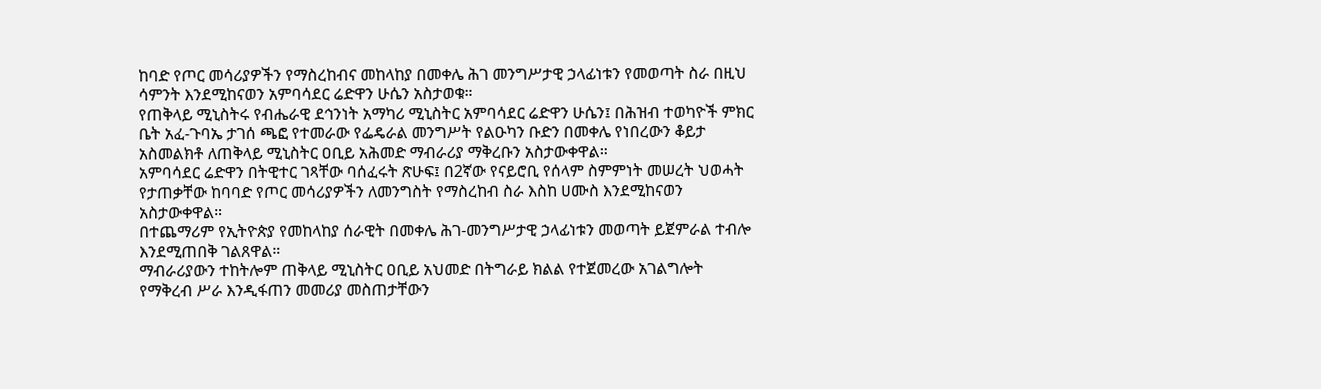ከባድ የጦር መሳሪያዎችን የማስረከብና መከላከያ በመቀሌ ሕገ መንግሥታዊ ኃላፊነቱን የመወጣት ስራ በዚህ ሳምንት እንደሚከናወን አምባሳደር ሬድዋን ሁሴን አስታወቁ።
የጠቅላይ ሚኒስትሩ የብሔራዊ ደኅንነት አማካሪ ሚኒስትር አምባሳደር ሬድዋን ሁሴን፤ በሕዝብ ተወካዮች ምክር ቤት አፈ-ጉባኤ ታገሰ ጫፎ የተመራው የፌዴራል መንግሥት የልዑካን ቡድን በመቀሌ የነበረውን ቆይታ አስመልክቶ ለጠቅላይ ሚኒስትር ዐቢይ አሕመድ ማብራሪያ ማቅረቡን አስታውቀዋል።
አምባሳደር ሬድዋን በትዊተር ገጻቸው ባሰፈሩት ጽሁፍ፤ በ2ኛው የናይሮቢ የሰላም ስምምነት መሠረት ህወሓት የታጠቃቸው ከባባድ የጦር መሳሪያዎችን ለመንግስት የማስረከብ ስራ እስከ ሀሙስ እንደሚከናወን አስታውቀዋል።
በተጨማሪም የኢትዮጵያ የመከላከያ ሰራዊት በመቀሌ ሕገ-መንግሥታዊ ኃላፊነቱን መወጣት ይጀምራል ተብሎ እንደሚጠበቅ ገልጸዋል።
ማብራሪያውን ተከትሎም ጠቅላይ ሚኒስትር ዐቢይ አህመድ በትግራይ ክልል የተጀመረው አገልግሎት የማቅረብ ሥራ እንዲፋጠን መመሪያ መስጠታቸውን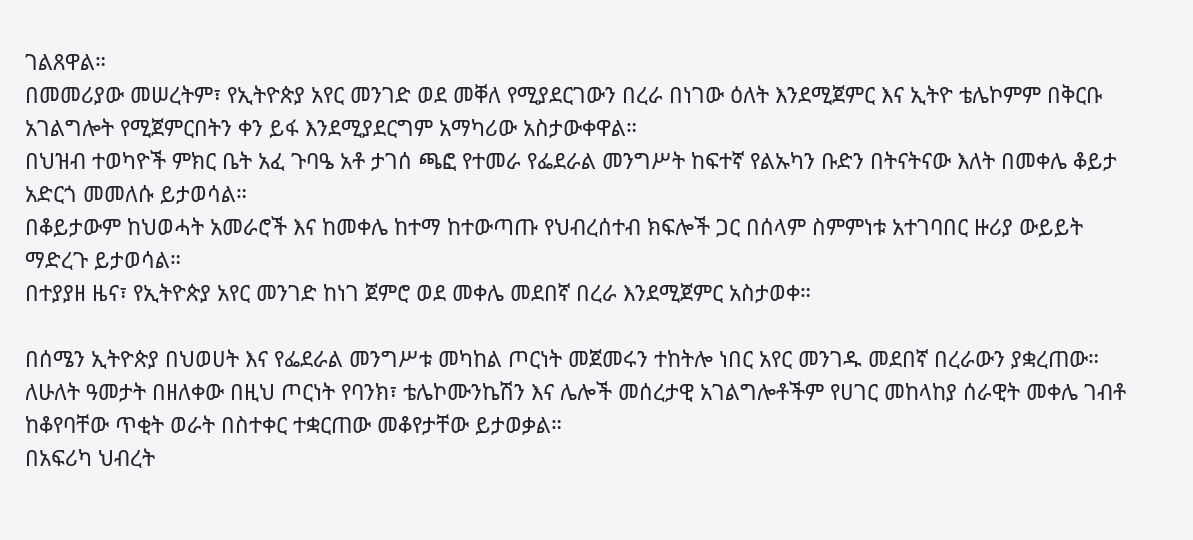ገልጸዋል።
በመመሪያው መሠረትም፣ የኢትዮጵያ አየር መንገድ ወደ መቐለ የሚያደርገውን በረራ በነገው ዕለት እንደሚጀምር እና ኢትዮ ቴሌኮምም በቅርቡ አገልግሎት የሚጀምርበትን ቀን ይፋ እንደሚያደርግም አማካሪው አስታውቀዋል።
በህዝብ ተወካዮች ምክር ቤት አፈ ጉባዔ አቶ ታገሰ ጫፎ የተመራ የፌደራል መንግሥት ከፍተኛ የልኡካን ቡድን በትናትናው እለት በመቀሌ ቆይታ አድርጎ መመለሱ ይታወሳል።
በቆይታውም ከህወሓት አመራሮች እና ከመቀሌ ከተማ ከተውጣጡ የህብረሰተብ ክፍሎች ጋር በሰላም ስምምነቱ አተገባበር ዙሪያ ውይይት ማድረጉ ይታወሳል።
በተያያዘ ዜና፣ የኢትዮጵያ አየር መንገድ ከነገ ጀምሮ ወደ መቀሌ መደበኛ በረራ እንደሚጀምር አስታወቀ።

በሰሜን ኢትዮጵያ በህወሀት እና የፌደራል መንግሥቱ መካከል ጦርነት መጀመሩን ተከትሎ ነበር አየር መንገዱ መደበኛ በረራውን ያቋረጠው።
ለሁለት ዓመታት በዘለቀው በዚህ ጦርነት የባንክ፣ ቴሌኮሙንኬሽን እና ሌሎች መሰረታዊ አገልግሎቶችም የሀገር መከላከያ ሰራዊት መቀሌ ገብቶ ከቆየባቸው ጥቂት ወራት በስተቀር ተቋርጠው መቆየታቸው ይታወቃል።
በአፍሪካ ህብረት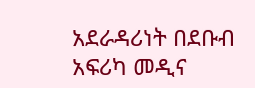አደራዳሪነት በደቡብ አፍሪካ መዲና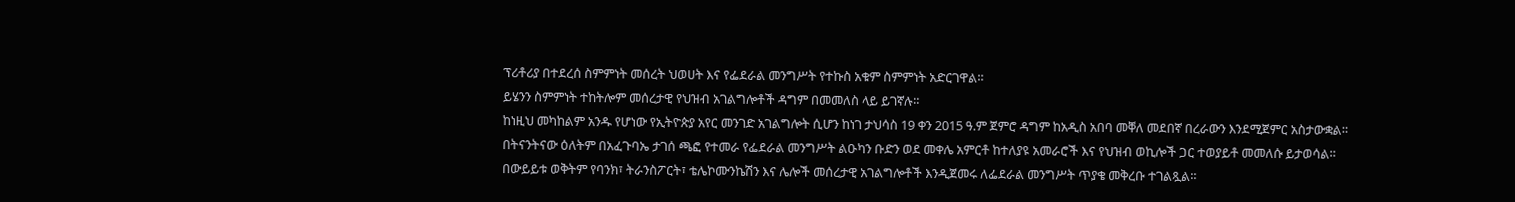ፕሪቶሪያ በተደረሰ ስምምነት መሰረት ህወሀት እና የፌደራል መንግሥት የተኩስ አቁም ስምምነት አድርገዋል።
ይሄንን ስምምነት ተከትሎም መሰረታዊ የህዝብ አገልግሎቶች ዳግም በመመለስ ላይ ይገኛሉ።
ከነዚህ መካከልም አንዱ የሆነው የኢትዮጵያ አየር መንገድ አገልግሎት ሲሆን ከነገ ታህሳስ 19 ቀን 2015 ዓ.ም ጀምሮ ዳግም ከአዲስ አበባ መቐለ መደበኛ በረራውን እንደሚጀምር አስታውቋል።
በትናንትናው ዕለትም በአፈጉባኤ ታገሰ ጫፎ የተመራ የፌደራል መንግሥት ልዑካን ቡድን ወደ መቀሌ አምርቶ ከተለያዩ አመራሮች እና የህዝብ ወኪሎች ጋር ተወያይቶ መመለሱ ይታወሳል።
በውይይቱ ወቅትም የባንክ፣ ትራንስፖርት፣ ቴሌኮሙንኬሽን እና ሌሎች መሰረታዊ አገልግሎቶች እንዲጀመሩ ለፌደራል መንግሥት ጥያቄ መቅረቡ ተገልጿል።